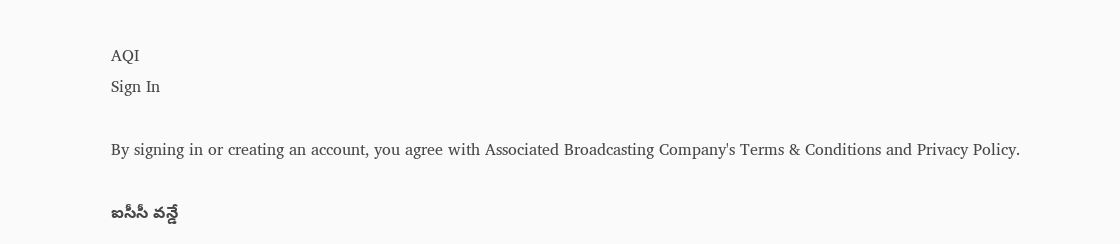AQI
Sign In

By signing in or creating an account, you agree with Associated Broadcasting Company's Terms & Conditions and Privacy Policy.

ఐసీసీ వన్డే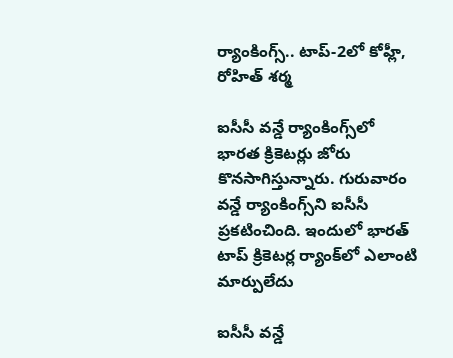ర్యాంకింగ్స్.. టాప్-2లో కోహ్లీ, రోహిత్ శర్మ

ఐసీసీ వన్డే ర్యాంకింగ్స్‌లో భారత క్రికెటర్లు జోరు కొనసాగిస్తున్నారు. గురువారం వన్డే ర్యాంకింగ్స్‌ని ఐసీసీ ప్రకటించింది. ఇందులో భారత్ టాప్ క్రికెటర్ల ర్యాంక్‌లో ఎలాంటి మార్పులేదు

ఐసీసీ వన్డే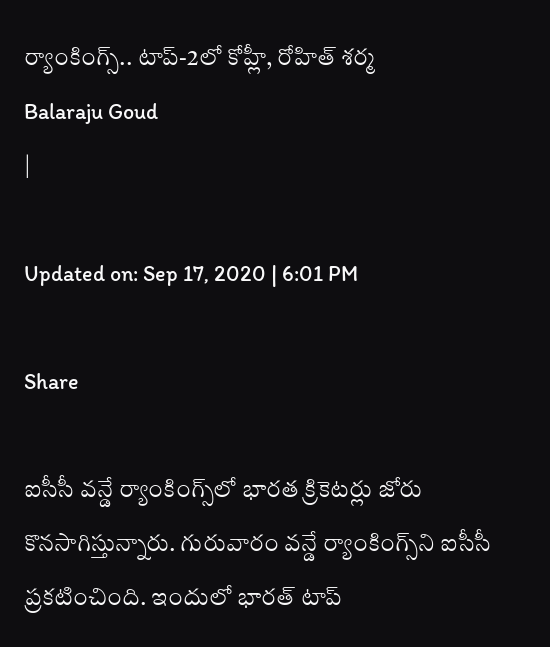ర్యాంకింగ్స్.. టాప్-2లో కోహ్లీ, రోహిత్ శర్మ
Balaraju Goud
|

Updated on: Sep 17, 2020 | 6:01 PM

Share

ఐసీసీ వన్డే ర్యాంకింగ్స్‌లో భారత క్రికెటర్లు జోరు కొనసాగిస్తున్నారు. గురువారం వన్డే ర్యాంకింగ్స్‌ని ఐసీసీ ప్రకటించింది. ఇందులో భారత్ టాప్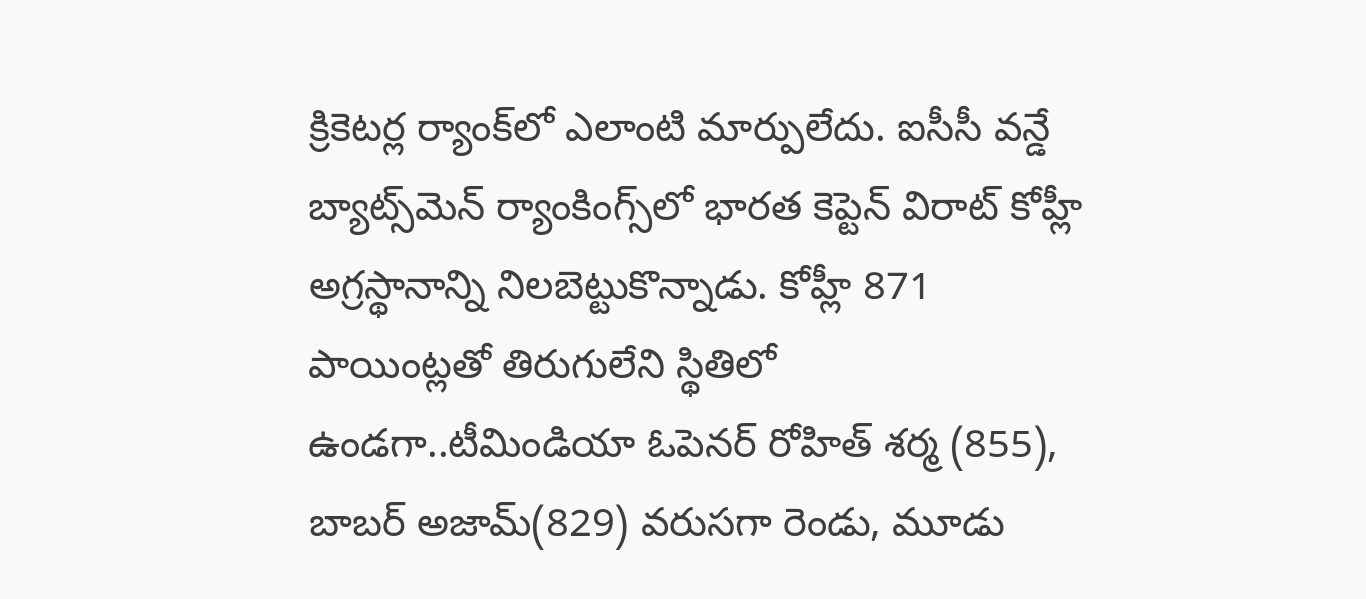క్రికెటర్ల ర్యాంక్‌లో ఎలాంటి మార్పులేదు. ఐసీసీ వన్డే బ్యాట్స్‌మెన్‌ ర్యాంకింగ్స్‌లో భారత కెప్టెన్‌ విరాట్‌ కోహ్లీ అగ్రస్థానాన్ని నిలబెట్టుకొన్నాడు. కోహ్లీ 871 పాయింట్లతో తిరుగులేని స్థితిలో ఉండగా..టీమిండియా ఓపెనర్‌ రోహిత్‌ శర్మ (855), బాబర్‌ అజామ్‌(829) వరుసగా రెండు, మూడు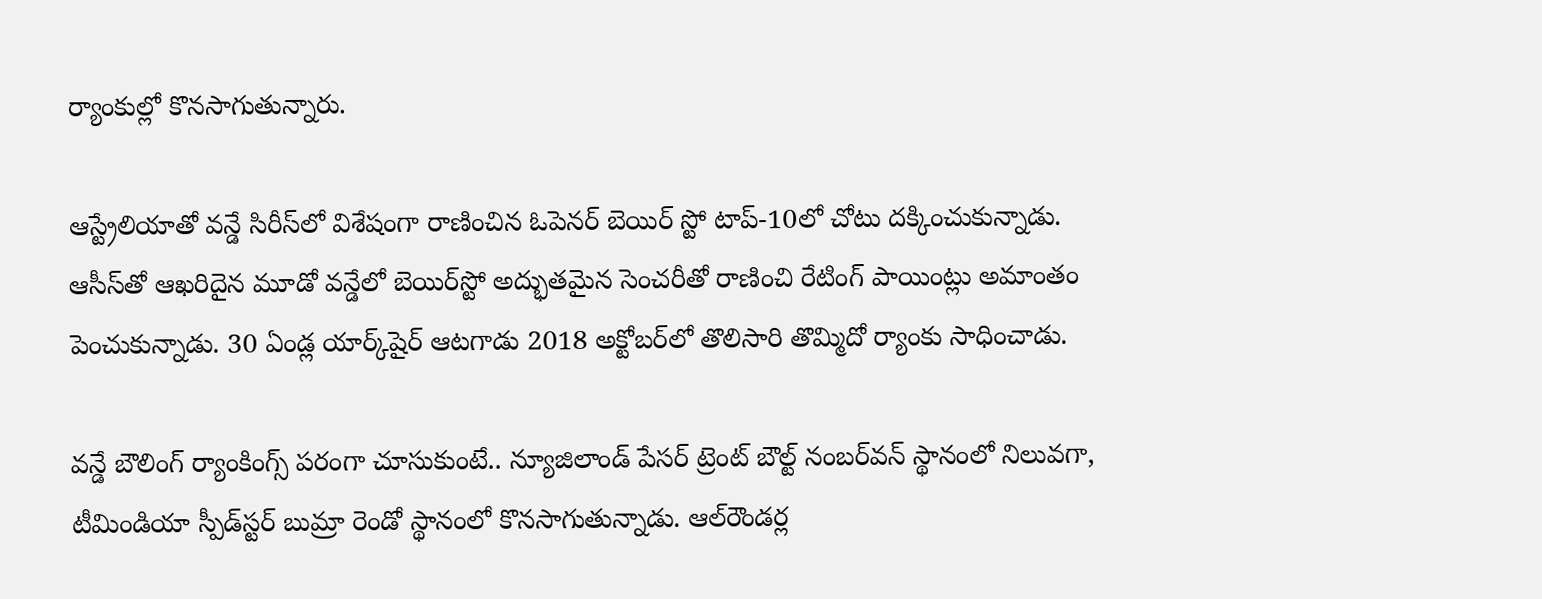ర్యాంకుల్లో కొనసాగుతున్నారు.

ఆస్ట్రేలియాతో వన్డే సిరీస్‌లో విశేషంగా రాణించిన ఓపెనర్‌ బెయిర్‌ స్టో టాప్‌-10లో చోటు దక్కించుకున్నాడు. ఆసీస్‌తో ఆఖరిదైన మూడో వన్డేలో బెయిర్‌స్టో అద్భుతమైన సెంచరీతో రాణించి రేటింగ్‌ పాయింట్లు అమాంతం పెంచుకున్నాడు. 30 ఏండ్ల యార్క్‌షైర్‌ ఆటగాడు 2018 అక్టోబర్‌లో తొలిసారి తొమ్మిదో ర్యాంకు సాధించాడు.

వన్డే బౌలింగ్ ర్యాంకింగ్స్ పరంగా చూసుకుంటే.. న్యూజిలాండ్‌ పేసర్‌ ట్రెంట్‌ బౌల్ట్‌ నంబర్‌వన్‌ స్థానంలో నిలువగా, టీమిండియా స్పీడ్‌స్టర్‌ బుమ్రా రెండో స్థానంలో కొనసాగుతున్నాడు. ఆల్‌రౌండర్ల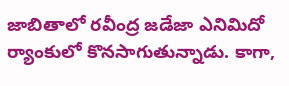జాబితాలో రవీంద్ర జడేజా ఎనిమిదో ర్యాంకులో కొనసాగుతున్నాడు. కాగా,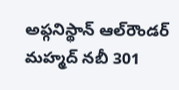అఫ్గనిస్థాన్‌ ఆల్‌రౌండర్‌ మహ్మద్‌ నబీ 301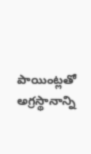పాయింట్లతో అగ్రస్థానాన్ని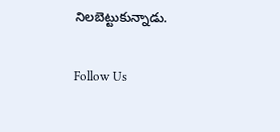నిలబెట్టుకున్నాడు.

Follow Us